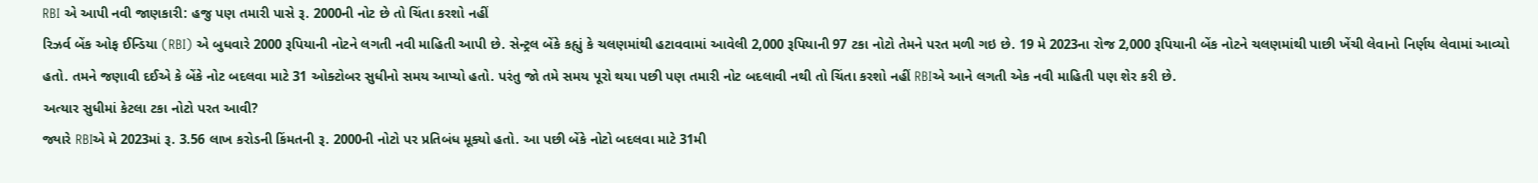RBI એ આપી નવી જાણકારી: હજુ પણ તમારી પાસે રૂ. 2000ની નોટ છે તો ચિંતા કરશો નહીં
રિઝર્વ બેંક ઓફ ઈન્ડિયા (RBI) એ બુધવારે 2000 રૂપિયાની નોટને લગતી નવી માહિતી આપી છે. સેન્ટ્રલ બેંકે કહ્યું કે ચલણમાંથી હટાવવામાં આવેલી 2,000 રૂપિયાની 97 ટકા નોટો તેમને પરત મળી ગઇ છે. 19 મે 2023ના રોજ 2,000 રૂપિયાની બેંક નોટને ચલણમાંથી પાછી ખેંચી લેવાનો નિર્ણય લેવામાં આવ્યો હતો. તમને જણાવી દઈએ કે બેંકે નોટ બદલવા માટે 31 ઓક્ટોબર સુધીનો સમય આપ્યો હતો. પરંતુ જો તમે સમય પૂરો થયા પછી પણ તમારી નોટ બદલાવી નથી તો ચિંતા કરશો નહીં RBIએ આને લગતી એક નવી માહિતી પણ શેર કરી છે.
અત્યાર સુધીમાં કેટલા ટકા નોટો પરત આવી?
જ્યારે RBIએ મે 2023માં રૂ. 3.56 લાખ કરોડની કિંમતની રૂ. 2000ની નોટો પર પ્રતિબંધ મૂક્યો હતો. આ પછી બેંકે નોટો બદલવા માટે 31મી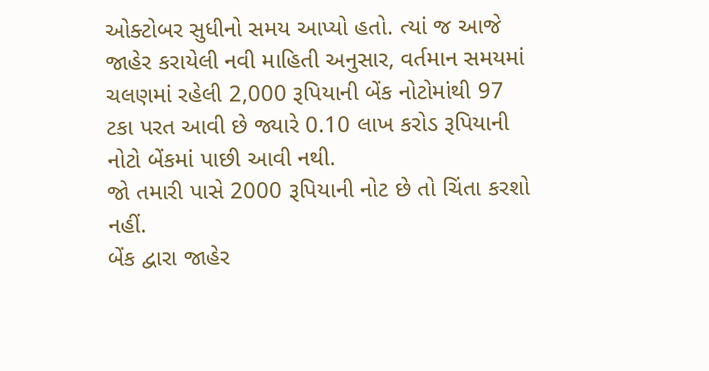ઓક્ટોબર સુધીનો સમય આપ્યો હતો. ત્યાં જ આજે જાહેર કરાયેલી નવી માહિતી અનુસાર, વર્તમાન સમયમાં ચલણમાં રહેલી 2,000 રૂપિયાની બેંક નોટોમાંથી 97 ટકા પરત આવી છે જ્યારે 0.10 લાખ કરોડ રૂપિયાની નોટો બેંકમાં પાછી આવી નથી.
જો તમારી પાસે 2000 રૂપિયાની નોટ છે તો ચિંતા કરશો નહીં.
બેંક દ્વારા જાહેર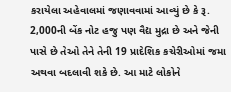કરાયેલા અહેવાલમાં જણાવવામાં આવ્યું છે કે રૂ. 2,000ની બેંક નોટ હજુ પણ વૈદ્ય મુદ્રા છે અને જેની પાસે છે તેઓ તેને તેની 19 પ્રાદેશિક કચેરીઓમાં જમા અથવા બદલાવી શકે છે. આ માટે લોકોને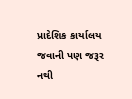પ્રાદેશિક કાર્યાલય જવાની પણ જરૂર નથી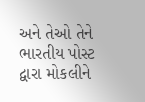અને તેઓ તેને ભારતીય પોસ્ટ દ્વારા મોકલીને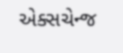એક્સચેન્જ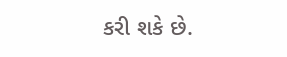કરી શકે છે.